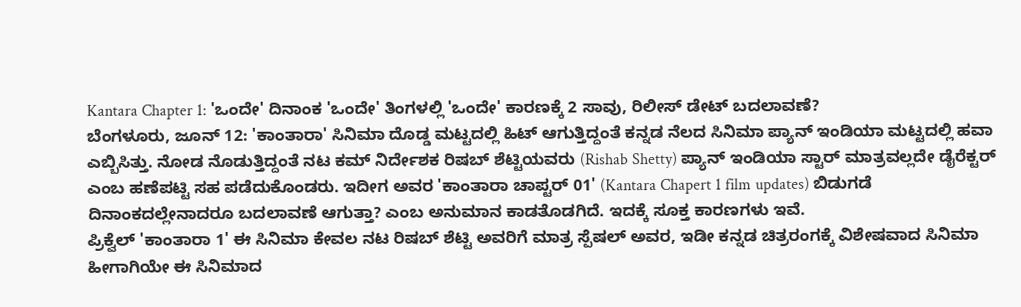Kantara Chapter 1: 'ಒಂದೇ' ದಿನಾಂಕ 'ಒಂದೇ' ತಿಂಗಳಲ್ಲಿ 'ಒಂದೇ' ಕಾರಣಕ್ಕೆ 2 ಸಾವು, ರಿಲೀಸ್ ಡೇಟ್ ಬದಲಾವಣೆ?
ಬೆಂಗಳೂರು, ಜೂನ್ 12: 'ಕಾಂತಾರಾ' ಸಿನಿಮಾ ದೊಡ್ಡ ಮಟ್ಟದಲ್ಲಿ ಹಿಟ್ ಆಗುತ್ತಿದ್ದಂತೆ ಕನ್ನಡ ನೆಲದ ಸಿನಿಮಾ ಪ್ಯಾನ್ ಇಂಡಿಯಾ ಮಟ್ಟದಲ್ಲಿ ಹವಾ ಎಬ್ಬಿಸಿತ್ತು. ನೋಡ ನೊಡುತ್ತಿದ್ದಂತೆ ನಟ ಕಮ್ ನಿರ್ದೇಶಕ ರಿಷಬ್ ಶೆಟ್ಟಿಯವರು (Rishab Shetty) ಪ್ಯಾನ್ ಇಂಡಿಯಾ ಸ್ಟಾರ್ ಮಾತ್ರವಲ್ಲದೇ ಡೈರೆಕ್ಟರ್ ಎಂಬ ಹಣೆಪಟ್ಟಿ ಸಹ ಪಡೆದುಕೊಂಡರು. ಇದೀಗ ಅವರ 'ಕಾಂತಾರಾ ಚಾಪ್ಟರ್ 01' (Kantara Chapert 1 film updates) ಬಿಡುಗಡೆ ದಿನಾಂಕದಲ್ಲೇನಾದರೂ ಬದಲಾವಣೆ ಆಗುತ್ತಾ? ಎಂಬ ಅನುಮಾನ ಕಾಡತೊಡಗಿದೆ. ಇದಕ್ಕೆ ಸೂಕ್ತ ಕಾರಣಗಳು ಇವೆ.
ಪ್ರಿಕ್ವೆಲ್ 'ಕಾಂತಾರಾ 1' ಈ ಸಿನಿಮಾ ಕೇವಲ ನಟ ರಿಷಬ್ ಶೆಟ್ಟಿ ಅವರಿಗೆ ಮಾತ್ರ ಸ್ಪೆಷಲ್ ಅವರ, ಇಡೀ ಕನ್ನಡ ಚಿತ್ರರಂಗಕ್ಕೆ ವಿಶೇಷವಾದ ಸಿನಿಮಾ ಹೀಗಾಗಿಯೇ ಈ ಸಿನಿಮಾದ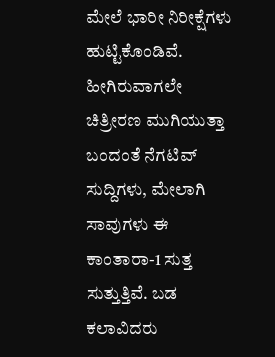ಮೇಲೆ ಭಾರೀ ನಿರೀಕ್ಷೆಗಳು ಹುಟ್ಟಿಕೊಂಡಿವೆ. ಹೀಗಿರುವಾಗಲೇ ಚಿತ್ರೀರಣ ಮುಗಿಯುತ್ತಾ ಬಂದಂತೆ ನೆಗಟಿವ್ ಸುದ್ದಿಗಳು, ಮೇಲಾಗಿ ಸಾವುಗಳು ಈ ಕಾಂತಾರಾ-1 ಸುತ್ತ ಸುತ್ತುತ್ತಿವೆ. ಬಡ ಕಲಾವಿದರು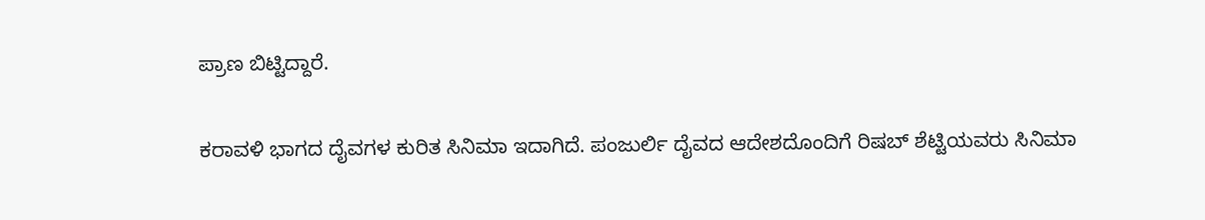ಪ್ರಾಣ ಬಿಟ್ಟಿದ್ದಾರೆ.

ಕರಾವಳಿ ಭಾಗದ ದೈವಗಳ ಕುರಿತ ಸಿನಿಮಾ ಇದಾಗಿದೆ. ಪಂಜುರ್ಲಿ ದೈವದ ಆದೇಶದೊಂದಿಗೆ ರಿಷಬ್ ಶೆಟ್ಟಿಯವರು ಸಿನಿಮಾ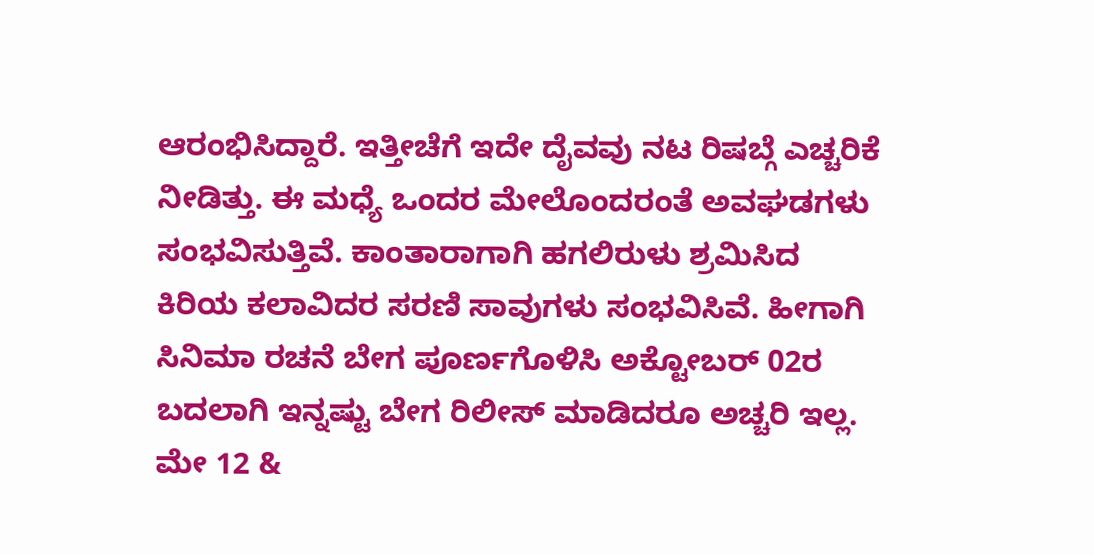ಆರಂಭಿಸಿದ್ದಾರೆ. ಇತ್ತೀಚೆಗೆ ಇದೇ ದೈವವು ನಟ ರಿಷಬ್ಗೆ ಎಚ್ಚರಿಕೆ ನೀಡಿತ್ತು. ಈ ಮಧ್ಯೆ ಒಂದರ ಮೇಲೊಂದರಂತೆ ಅವಘಡಗಳು ಸಂಭವಿಸುತ್ತಿವೆ. ಕಾಂತಾರಾಗಾಗಿ ಹಗಲಿರುಳು ಶ್ರಮಿಸಿದ ಕಿರಿಯ ಕಲಾವಿದರ ಸರಣಿ ಸಾವುಗಳು ಸಂಭವಿಸಿವೆ. ಹೀಗಾಗಿ ಸಿನಿಮಾ ರಚನೆ ಬೇಗ ಪೂರ್ಣಗೊಳಿಸಿ ಅಕ್ಟೋಬರ್ 02ರ ಬದಲಾಗಿ ಇನ್ನಷ್ಟು ಬೇಗ ರಿಲೀಸ್ ಮಾಡಿದರೂ ಅಚ್ಚರಿ ಇಲ್ಲ.
ಮೇ 12 &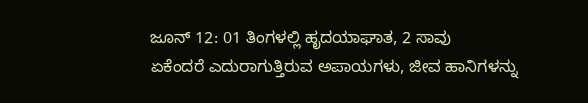ಜೂನ್ 12: 01 ತಿಂಗಳಲ್ಲಿ ಹೃದಯಾಘಾತ, 2 ಸಾವು
ಏಕೆಂದರೆ ಎದುರಾಗುತ್ತಿರುವ ಅಪಾಯಗಳು, ಜೀವ ಹಾನಿಗಳನ್ನು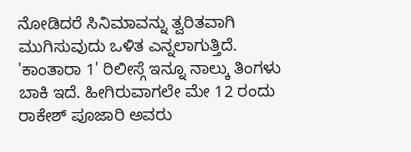ನೋಡಿದರೆ ಸಿನಿಮಾವನ್ನು ತ್ವರಿತವಾಗಿ ಮುಗಿಸುವುದು ಒಳಿತ ಎನ್ನಲಾಗುತ್ತಿದೆ. 'ಕಾಂತಾರಾ 1' ರಿಲೀಸ್ಗೆ ಇನ್ನೂ ನಾಲ್ಕು ತಿಂಗಳು ಬಾಕಿ ಇದೆ. ಹೀಗಿರುವಾಗಲೇ ಮೇ 12 ರಂದು ರಾಕೇಶ್ ಪೂಜಾರಿ ಅವರು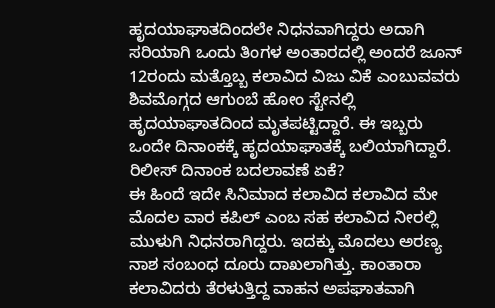ಹೃದಯಾಘಾತದಿಂದಲೇ ನಿಧನವಾಗಿದ್ದರು ಅದಾಗಿ ಸರಿಯಾಗಿ ಒಂದು ತಿಂಗಳ ಅಂತಾರದಲ್ಲಿ ಅಂದರೆ ಜೂನ್ 12ರಂದು ಮತ್ತೊಬ್ಬ ಕಲಾವಿದ ವಿಜು ವಿಕೆ ಎಂಬುವವರು ಶಿವಮೊಗ್ಗದ ಆಗುಂಬೆ ಹೋಂ ಸ್ಟೇನಲ್ಲಿ ಹೃದಯಾಘಾತದಿಂದ ಮೃತಪಟ್ಟಿದ್ದಾರೆ. ಈ ಇಬ್ಬರು ಒಂದೇ ದಿನಾಂಕಕ್ಕೆ ಹೃದಯಾಘಾತಕ್ಕೆ ಬಲಿಯಾಗಿದ್ದಾರೆ.
ರಿಲೀಸ್ ದಿನಾಂಕ ಬದಲಾವಣೆ ಏಕೆ?
ಈ ಹಿಂದೆ ಇದೇ ಸಿನಿಮಾದ ಕಲಾವಿದ ಕಲಾವಿದ ಮೇ ಮೊದಲ ವಾರ ಕಪಿಲ್ ಎಂಬ ಸಹ ಕಲಾವಿದ ನೀರಲ್ಲಿ ಮುಳುಗಿ ನಿಧನರಾಗಿದ್ದರು. ಇದಕ್ಕು ಮೊದಲು ಅರಣ್ಯ ನಾಶ ಸಂಬಂಧ ದೂರು ದಾಖಲಾಗಿತ್ತು. ಕಾಂತಾರಾ ಕಲಾವಿದರು ತೆರಳುತ್ತಿದ್ದ ವಾಹನ ಅಪಘಾತವಾಗಿ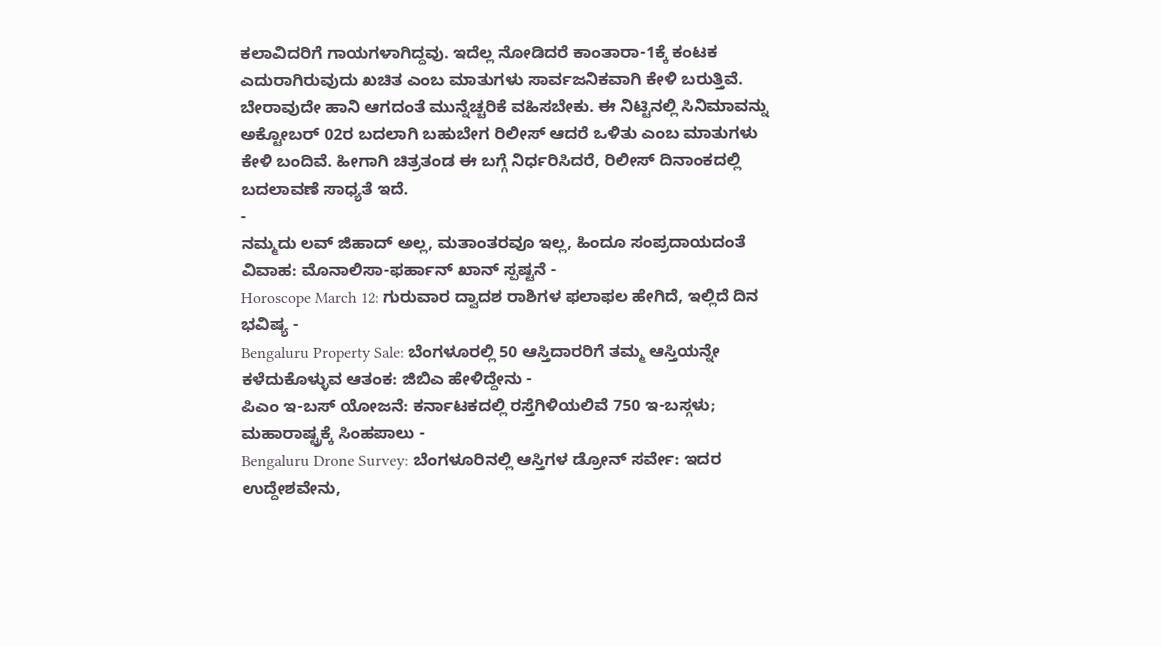ಕಲಾವಿದರಿಗೆ ಗಾಯಗಳಾಗಿದ್ದವು. ಇದೆಲ್ಲ ನೋಡಿದರೆ ಕಾಂತಾರಾ-1ಕ್ಕೆ ಕಂಟಕ ಎದುರಾಗಿರುವುದು ಖಚಿತ ಎಂಬ ಮಾತುಗಳು ಸಾರ್ವಜನಿಕವಾಗಿ ಕೇಳಿ ಬರುತ್ತಿವೆ. ಬೇರಾವುದೇ ಹಾನಿ ಆಗದಂತೆ ಮುನ್ನೆಚ್ಚರಿಕೆ ವಹಿಸಬೇಕು. ಈ ನಿಟ್ಟಿನಲ್ಲಿ ಸಿನಿಮಾವನ್ನು ಅಕ್ಟೋಬರ್ 02ರ ಬದಲಾಗಿ ಬಹುಬೇಗ ರಿಲೀಸ್ ಆದರೆ ಒಳಿತು ಎಂಬ ಮಾತುಗಳು ಕೇಳಿ ಬಂದಿವೆ. ಹೀಗಾಗಿ ಚಿತ್ರತಂಡ ಈ ಬಗ್ಗೆ ನಿರ್ಧರಿಸಿದರೆ, ರಿಲೀಸ್ ದಿನಾಂಕದಲ್ಲಿ ಬದಲಾವಣೆ ಸಾಧ್ಯತೆ ಇದೆ.
-
ನಮ್ಮದು ಲವ್ ಜಿಹಾದ್ ಅಲ್ಲ, ಮತಾಂತರವೂ ಇಲ್ಲ, ಹಿಂದೂ ಸಂಪ್ರದಾಯದಂತೆ ವಿವಾಹ: ಮೊನಾಲಿಸಾ-ಫರ್ಹಾನ್ ಖಾನ್ ಸ್ಪಷ್ಟನೆ -
Horoscope March 12: ಗುರುವಾರ ದ್ವಾದಶ ರಾಶಿಗಳ ಫಲಾಫಲ ಹೇಗಿದೆ, ಇಲ್ಲಿದೆ ದಿನ ಭವಿಷ್ಯ -
Bengaluru Property Sale: ಬೆಂಗಳೂರಲ್ಲಿ 50 ಆಸ್ತಿದಾರರಿಗೆ ತಮ್ಮ ಆಸ್ತಿಯನ್ನೇ ಕಳೆದುಕೊಳ್ಳುವ ಆತಂಕ: ಜಿಬಿಎ ಹೇಳಿದ್ದೇನು -
ಪಿಎಂ ಇ-ಬಸ್ ಯೋಜನೆ: ಕರ್ನಾಟಕದಲ್ಲಿ ರಸ್ತೆಗಿಳಿಯಲಿವೆ 750 ಇ-ಬಸ್ಗಳು; ಮಹಾರಾಷ್ಟ್ರಕ್ಕೆ ಸಿಂಹಪಾಲು -
Bengaluru Drone Survey: ಬೆಂಗಳೂರಿನಲ್ಲಿ ಆಸ್ತಿಗಳ ಡ್ರೋನ್ ಸರ್ವೇ: ಇದರ ಉದ್ದೇಶವೇನು,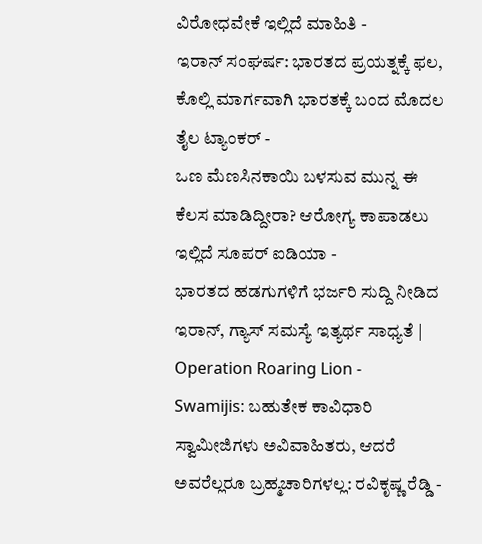ವಿರೋಧವೇಕೆ ಇಲ್ಲಿದೆ ಮಾಹಿತಿ -
ಇರಾನ್ ಸಂಘರ್ಷ: ಭಾರತದ ಪ್ರಯತ್ನಕ್ಕೆ ಫಲ, ಕೊಲ್ಲಿ ಮಾರ್ಗವಾಗಿ ಭಾರತಕ್ಕೆ ಬಂದ ಮೊದಲ ತೈಲ ಟ್ಯಾಂಕರ್ -
ಒಣ ಮೆಣಸಿನಕಾಯಿ ಬಳಸುವ ಮುನ್ನ ಈ ಕೆಲಸ ಮಾಡಿದ್ದೀರಾ? ಆರೋಗ್ಯ ಕಾಪಾಡಲು ಇಲ್ಲಿದೆ ಸೂಪರ್ ಐಡಿಯಾ -
ಭಾರತದ ಹಡಗುಗಳಿಗೆ ಭರ್ಜರಿ ಸುದ್ದಿ ನೀಡಿದ ಇರಾನ್, ಗ್ಯಾಸ್ ಸಮಸ್ಯೆ ಇತ್ಯರ್ಥ ಸಾಧ್ಯತೆ | Operation Roaring Lion -
Swamijis: ಬಹುತೇಕ ಕಾವಿಧಾರಿ ಸ್ವಾಮೀಜಿಗಳು ಅವಿವಾಹಿತರು, ಆದರೆ ಅವರೆಲ್ಲರೂ ಬ್ರಹ್ಮಚಾರಿಗಳಲ್ಲ: ರವಿಕೃಷ್ಣ ರೆಡ್ಡಿ -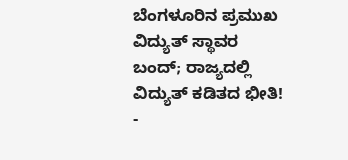ಬೆಂಗಳೂರಿನ ಪ್ರಮುಖ ವಿದ್ಯುತ್ ಸ್ಥಾವರ ಬಂದ್; ರಾಜ್ಯದಲ್ಲಿ ವಿದ್ಯುತ್ ಕಡಿತದ ಭೀತಿ! -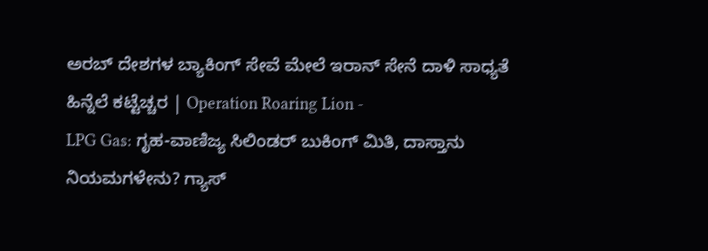ಅರಬ್ ದೇಶಗಳ ಬ್ಯಾಕಿಂಗ್ ಸೇವೆ ಮೇಲೆ ಇರಾನ್ ಸೇನೆ ದಾಳಿ ಸಾಧ್ಯತೆ ಹಿನ್ನೆಲೆ ಕಟ್ಟೆಚ್ಚರ | Operation Roaring Lion -
LPG Gas: ಗೃಹ-ವಾಣಿಜ್ಯ ಸಿಲಿಂಡರ್ ಬುಕಿಂಗ್ ಮಿತಿ, ದಾಸ್ತಾನು ನಿಯಮಗಳೇನು? ಗ್ಯಾಸ್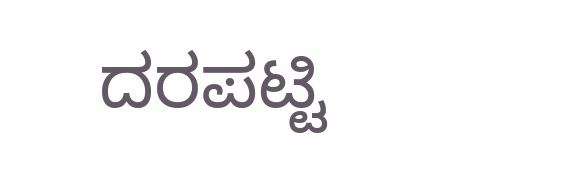ದರಪಟ್ಟಿ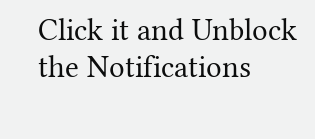Click it and Unblock the Notifications